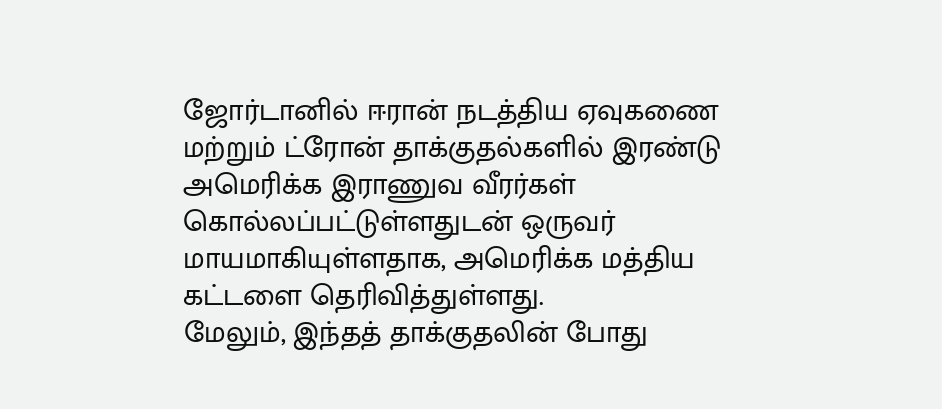ஜோர்டானில் ஈரான் நடத்திய ஏவுகணை மற்றும் ட்ரோன் தாக்குதல்களில் இரண்டு அமெரிக்க இராணுவ வீரர்கள் கொல்லப்பட்டுள்ளதுடன் ஒருவர் மாயமாகியுள்ளதாக, அமெரிக்க மத்திய கட்டளை தெரிவித்துள்ளது.
மேலும், இந்தத் தாக்குதலின் போது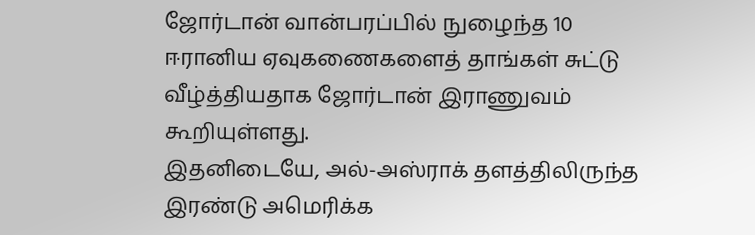ஜோர்டான் வான்பரப்பில் நுழைந்த 10 ஈரானிய ஏவுகணைகளைத் தாங்கள் சுட்டு வீழ்த்தியதாக ஜோர்டான் இராணுவம் கூறியுள்ளது.
இதனிடையே, அல்-அஸ்ராக் தளத்திலிருந்த இரண்டு அமெரிக்க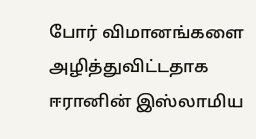போர் விமானங்களை அழித்துவிட்டதாக ஈரானின் இஸ்லாமிய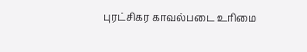புரட்சிகர காவல்படை உரிமை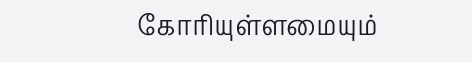கோரியுள்ளமையும்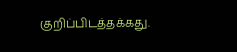குறிப்பிடத்தக்கது.